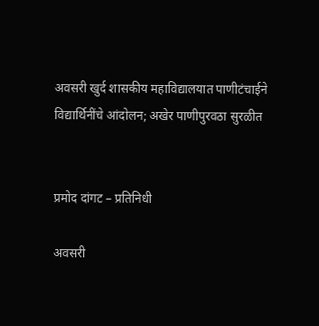अवसरी खुर्द शासकीय महाविद्यालयात पाणीटंचाईने विद्यार्थिनींचे आंदोलन; अखेर पाणीपुरवठा सुरळीत


प्रमोद दांगट – प्रतिनिधी

अवसरी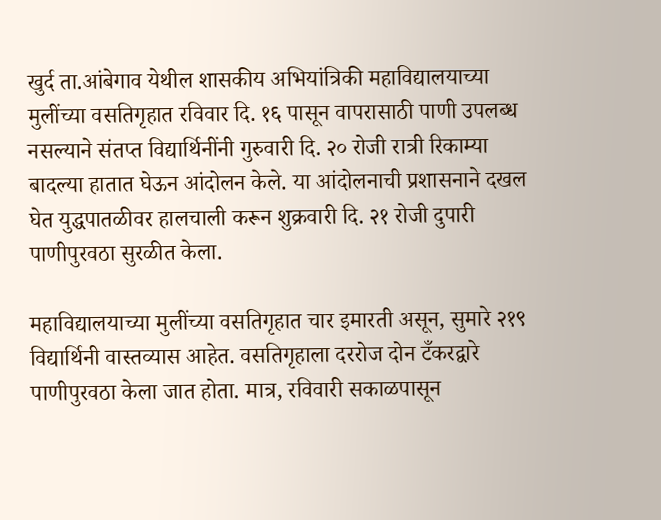खुर्द ता.आंबेगाव येथील शासकीय अभियांत्रिकी महाविद्यालयाच्या मुलींच्या वसतिगृहात रविवार दि. १६ पासून वापरासाठी पाणी उपलब्ध नसल्याने संतप्त विद्यार्थिनींनी गुरुवारी दि. २० रोजी रात्री रिकाम्या बादल्या हातात घेऊन आंदोलन केले. या आंदोलनाची प्रशासनाने दखल घेत युद्धपातळीवर हालचाली करून शुक्रवारी दि. २१ रोजी दुपारी पाणीपुरवठा सुरळीत केला.

महाविद्यालयाच्या मुलींच्या वसतिगृहात चार इमारती असून, सुमारे २१९ विद्यार्थिनी वास्तव्यास आहेत. वसतिगृहाला दररोज दोन टँकरद्वारे पाणीपुरवठा केला जात होता. मात्र, रविवारी सकाळपासून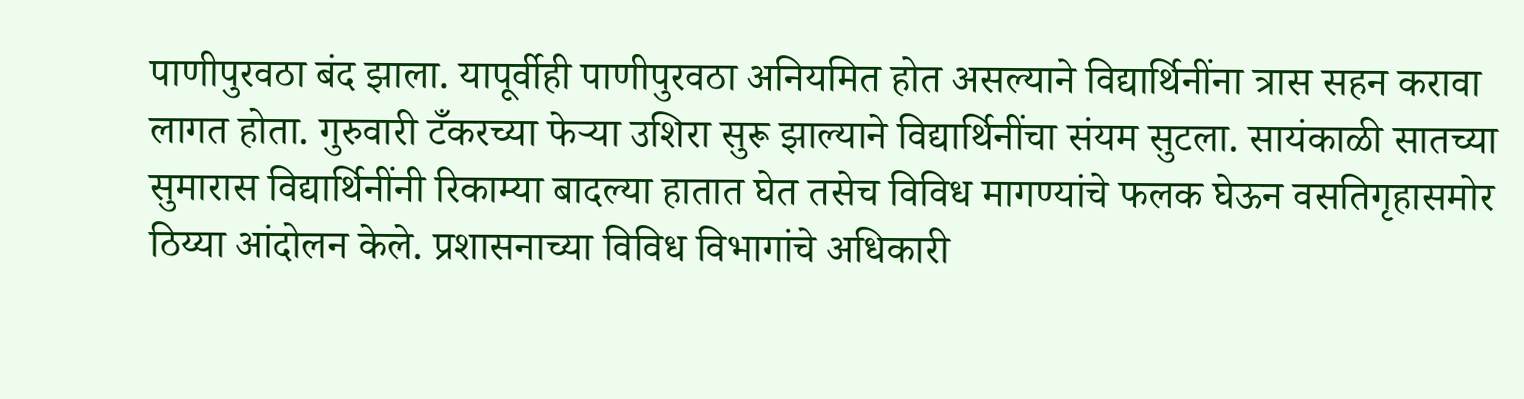पाणीपुरवठा बंद झाला. यापूर्वीही पाणीपुरवठा अनियमित होत असल्याने विद्यार्थिनींना त्रास सहन करावा लागत होता. गुरुवारी टँकरच्या फेऱ्या उशिरा सुरू झाल्याने विद्यार्थिनींचा संयम सुटला. सायंकाळी सातच्या सुमारास विद्यार्थिनींनी रिकाम्या बादल्या हातात घेत तसेच विविध मागण्यांचे फलक घेऊन वसतिगृहासमोर ठिय्या आंदोलन केले. प्रशासनाच्या विविध विभागांचे अधिकारी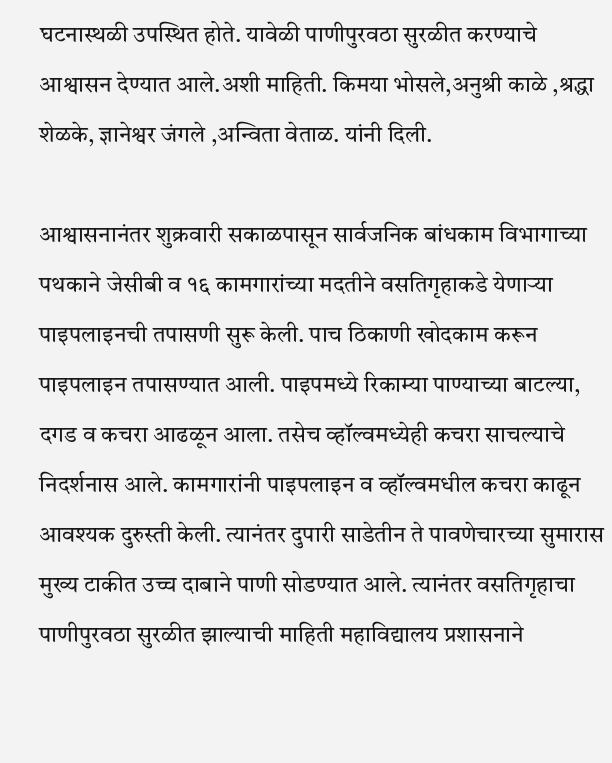घटनास्थळी उपस्थित होते. यावेळी पाणीपुरवठा सुरळीत करण्याचे आश्वासन देण्यात आले.अशी माहिती. किमया भोसले,अनुश्री काळे ,श्रद्धा शेळके, ज्ञानेश्वर जंगले ,अन्विता वेताळ. यांनी दिली.

आश्वासनानंतर शुक्रवारी सकाळपासून सार्वजनिक बांधकाम विभागाच्या पथकाने जेसीबी व १६ कामगारांच्या मदतीने वसतिगृहाकडे येणाऱ्या पाइपलाइनची तपासणी सुरू केली. पाच ठिकाणी खोदकाम करून पाइपलाइन तपासण्यात आली. पाइपमध्ये रिकाम्या पाण्याच्या बाटल्या, दगड व कचरा आढळून आला. तसेच व्हॉल्वमध्येही कचरा साचल्याचे निदर्शनास आले. कामगारांनी पाइपलाइन व व्हॉल्वमधील कचरा काढून आवश्यक दुरुस्ती केली. त्यानंतर दुपारी साडेतीन ते पावणेचारच्या सुमारास मुख्य टाकीत उच्च दाबाने पाणी सोडण्यात आले. त्यानंतर वसतिगृहाचा पाणीपुरवठा सुरळीत झाल्याची माहिती महाविद्यालय प्रशासनाने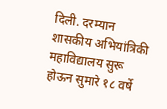दिली. दरम्यान शासकीय अभियांत्रिकी महाविद्यालय सुरू होऊन सुमारे १८ वर्षे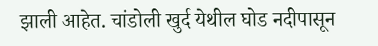झाली आहेत. चांडोली खुर्द येथील घोड नदीपासून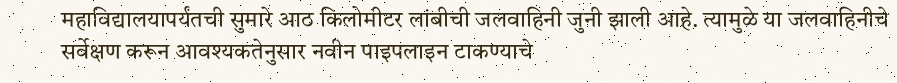महाविद्यालयापर्यंतची सुमारे आठ किलोमीटर लांबीची जलवाहिनी जुनी झाली आहे. त्यामुळे या जलवाहिनीचे सर्वेक्षण करून आवश्यकतेनुसार नवीन पाइपलाइन टाकण्याचे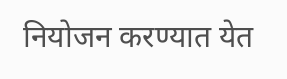नियोजन करण्यात येत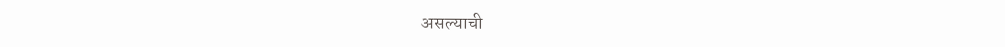असल्याची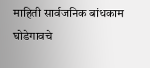माहिती सार्वजनिक बांधकाम घोडेगावचे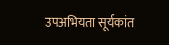उपअभियता सूर्यकांत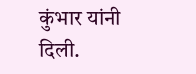कुंभार यांनी दिली.